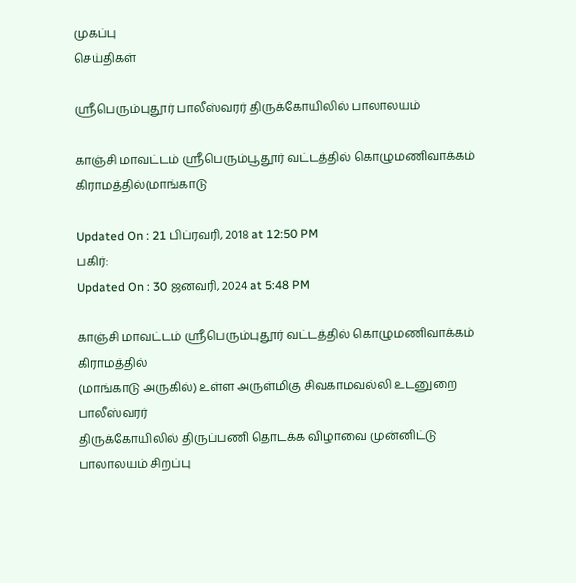முகப்பு
செய்திகள்

ஸ்ரீபெரும்புதூர் பாலீஸ்வரர் திருக்கோயிலில் பாலாலயம்

காஞ்சி மாவட்டம் ஸ்ரீபெரும்பூதூர் வட்டத்தில் கொழுமணிவாக்கம் கிராமத்தில்(மாங்காடு

Updated On : 21 பிப்ரவரி, 2018 at 12:50 PM
பகிர்:
Updated On : 30 ஜனவரி, 2024 at 5:48 PM

காஞ்சி மாவட்டம் ஸ்ரீபெரும்புதூர் வட்டத்தில் கொழுமணிவாக்கம் கிராமத்தில்
(மாங்காடு அருகில்) உள்ள அருள்மிகு சிவகாமவல்லி உடனுறை பாலீஸ்வரர்
திருக்கோயிலில் திருப்பணி தொடக்க விழாவை முன்னிட்டு பாலாலயம் சிறப்பு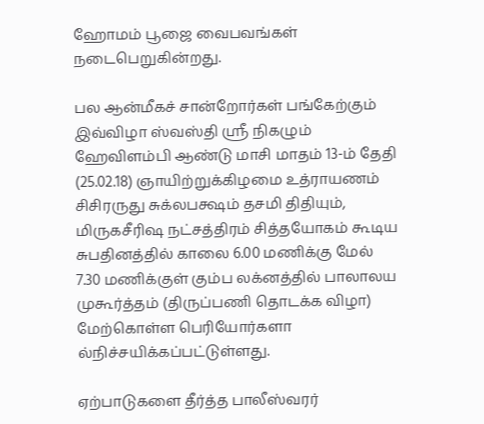ஹோமம் பூஜை வைபவங்கள் நடைபெறுகின்றது.

பல ஆன்மீகச் சான்றோர்கள் பங்கேற்கும் இவ்விழா ஸ்வஸ்தி ஸ்ரீ நிகழும் ஹேவிளம்பி ஆண்டு மாசி மாதம் 13-ம் தேதி (25.02.18) ஞாயிற்றுக்கிழமை உத்ராயணம் சிசிரருது சுக்லபக்ஷம் தசமி திதியும், மிருகசீரிஷ நட்சத்திரம் சித்தயோகம் கூடிய சுபதினத்தில் காலை 6.00 மணிக்கு மேல் 7.30 மணிக்குள் கும்ப லக்னத்தில் பாலாலய முகூர்த்தம் (திருப்பணி தொடக்க விழா) மேற்கொள்ள பெரியோர்களா ல்நிச்சயிக்கப்பட்டுள்ளது.

ஏற்பாடுகளை தீர்த்த பாலீஸ்வரர்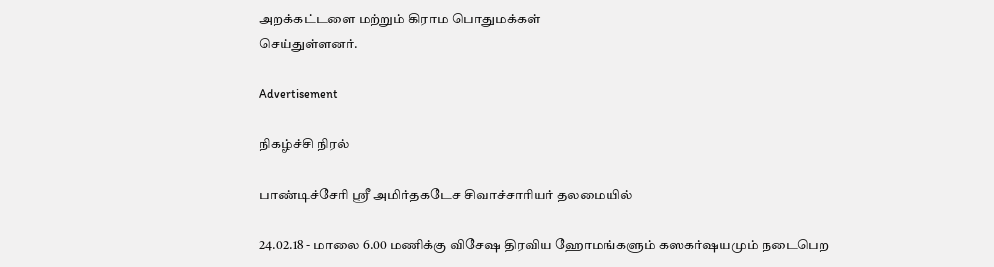அறக்கட்டளை மற்றும் கிராம பொதுமக்கள்
செய்துள்ளனர்.

Advertisement

நிகழ்ச்சி நிரல்

பாண்டிச்சேரி ஸ்ரீ அமிர்தகடேச சிவாச்சாரியர் தலமையில்

24.02.18 - மாலை 6.00 மணிக்கு விசேஷ திரவிய ஹோமங்களும் கஸகர்ஷயமும் நடைபெற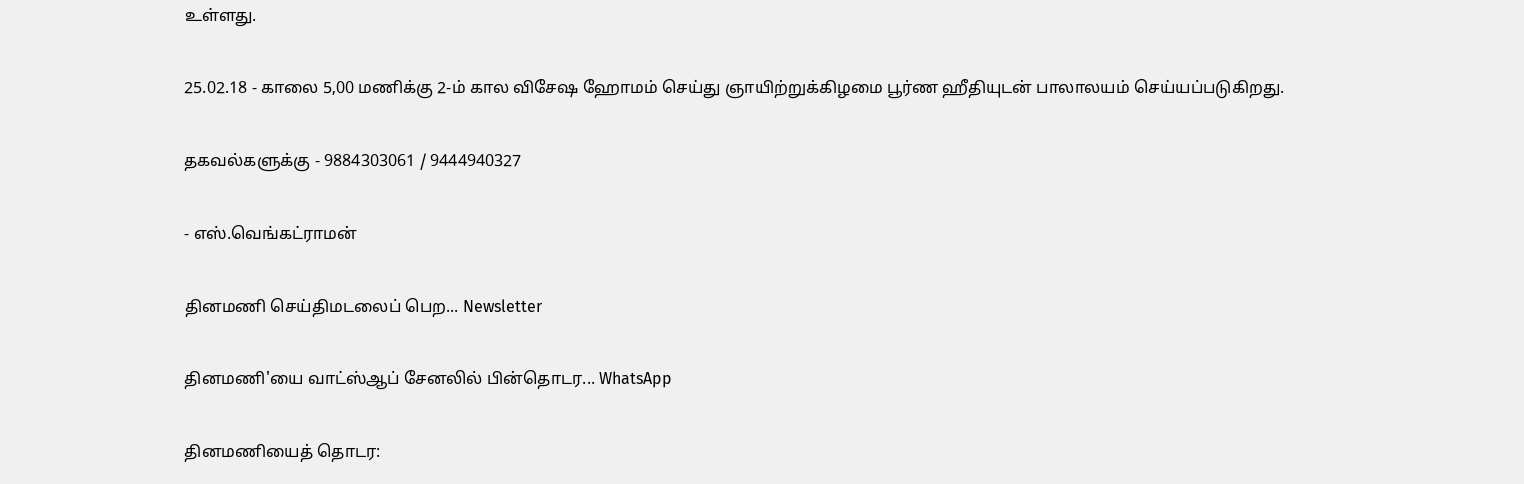உள்ளது.

25.02.18 - காலை 5,00 மணிக்கு 2-ம் கால விசேஷ ஹோமம் செய்து ஞாயிற்றுக்கிழமை பூர்ண ஹீதியுடன் பாலாலயம் செய்யப்படுகிறது.

தகவல்களுக்கு - 9884303061 / 9444940327

- எஸ்.வெங்கட்ராமன்

தினமணி செய்திமடலைப் பெற... Newsletter

தினமணி'யை வாட்ஸ்ஆப் சேனலில் பின்தொடர... WhatsApp

தினமணியைத் தொடர: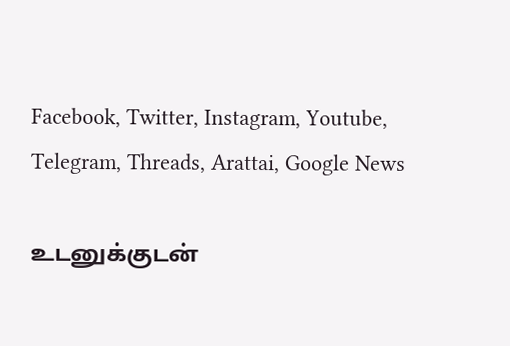Facebook, Twitter, Instagram, Youtube, Telegram, Threads, Arattai, Google News

உடனுக்குடன்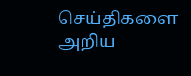செய்திகளை அறிய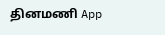தினமணி App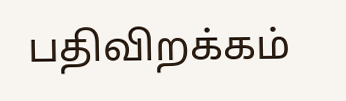பதிவிறக்கம்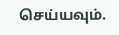செய்யவும்.